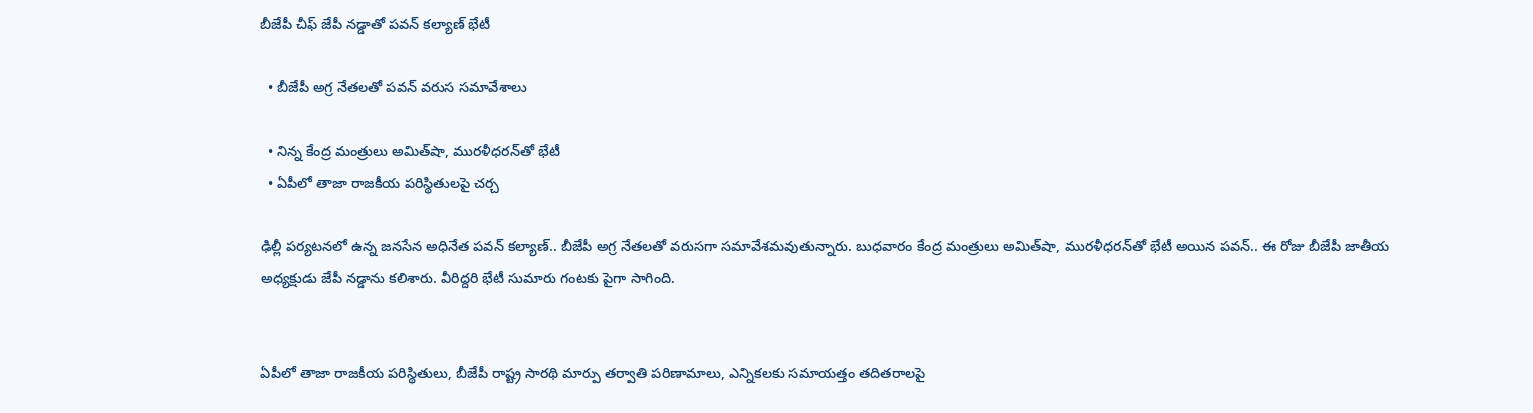బీజేపీ చీఫ్ జేపీ నడ్డాతో పవన్ కల్యాణ్ భేటీ

  • బీజేపీ అగ్ర నేతలతో పవన్ వరుస సమావేశాలు

  • నిన్న కేంద్ర మంత్రులు అమిత్‌షా, మురళీధరన్‌తో భేటీ
  • ఏపీలో తాజా రాజకీయ పరిస్థితులపై చర్చ

ఢిల్లీ పర్యటనలో ఉన్న జనసేన అధినేత పవన్ కల్యాణ్.. బీజేపీ అగ్ర నేతలతో వరుసగా సమావేశమవుతున్నారు. బుధవారం కేంద్ర మంత్రులు అమిత్‌షా, మురళీధరన్‌తో భేటీ అయిన పవన్.. ఈ రోజు బీజేపీ జాతీయ అధ్యక్షుడు జేపీ నడ్డాను కలిశారు. వీరిద్దరి భేటీ సుమారు గంటకు పైగా సాగింది.


ఏపీలో తాజా రాజకీయ పరిస్థితులు, బీజేపీ రాష్ట్ర సారథి మార్పు తర్వాతి పరిణామాలు, ఎన్నికలకు సమాయత్తం తదితరాలపై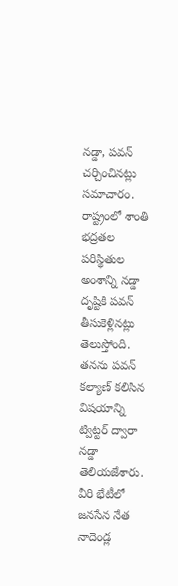నడ్డా, పవన్‌ చర్చించినట్లు సమాచారం. రాష్ట్రంలో శాంతి భద్రతల పరిస్థితుల అంశాన్ని నడ్డా దృష్టికి పవన్‌ తీసుకెళ్లినట్లు తెలుస్తోంది. తనను పవన్ కల్యాణ్ కలిసిన విషయాన్ని ట్విట్టర్ ద్వారా నడ్డా తెలియజేశారు. వీరి భేటీలో జనసేన నేత నాదెండ్ల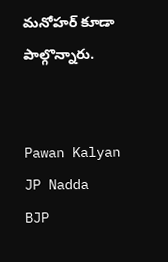మనోహర్ కూడా పాల్గొన్నారు.


Pawan Kalyan
JP Nadda
BJP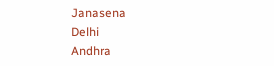Janasena
Delhi
Andhra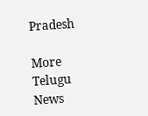Pradesh

More Telugu News